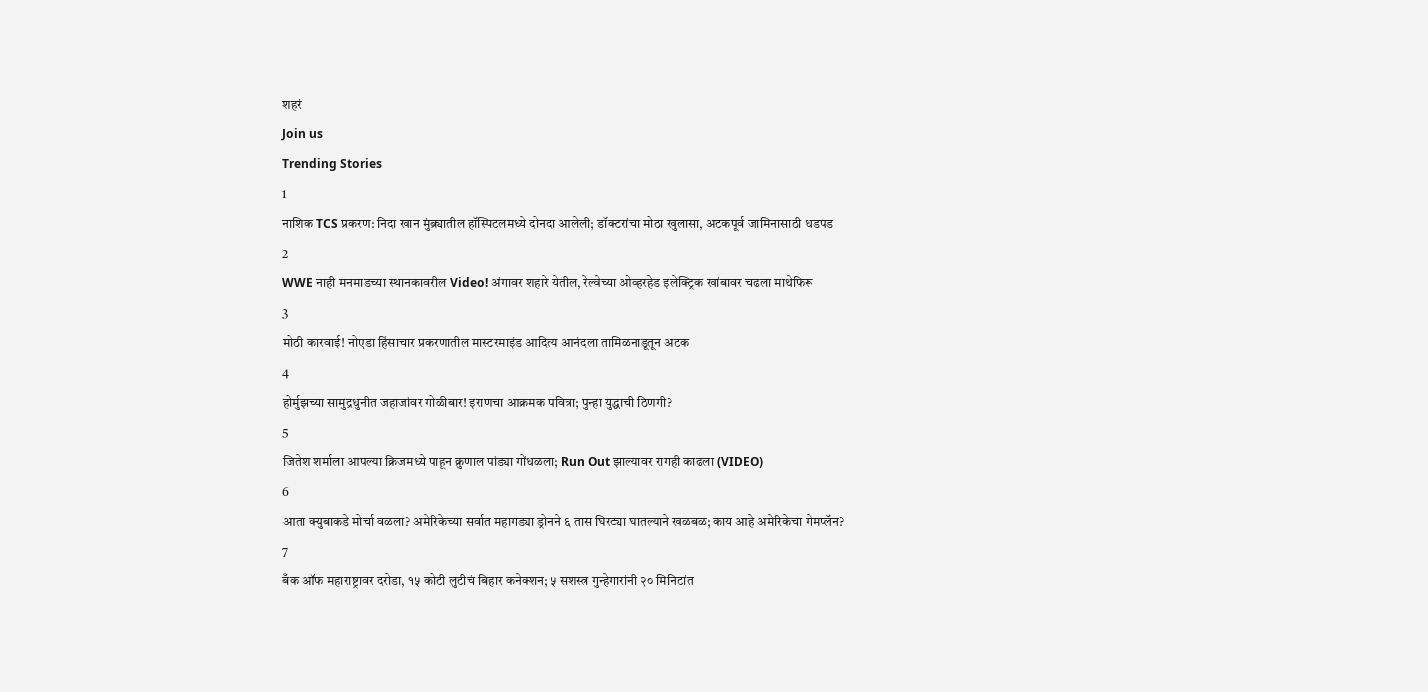शहरं
Join us
Trending Stories
1
नाशिक TCS प्रकरण: निदा खान मुंब्र्यातील हॉस्पिटलमध्ये दोनदा आलेली; डॉक्टरांचा मोठा खुलासा, अटकपूर्व जामिनासाठी धडपड
2
WWE नाही मनमाडच्या स्थानकावरील Video! अंगावर शहारे येतील, रेल्वेच्या ओव्हरहेड इलेक्ट्रिक खांबावर चढला माथेफिरू
3
मोठी कारवाई! नोएडा हिंसाचार प्रकरणातील मास्टरमाइंड आदित्य आनंदला तामिळनाडूतून अटक
4
होर्मुझच्या सामुद्रधुनीत जहाजांवर गोळीबार! इराणचा आक्रमक पवित्रा; पुन्हा युद्धाची ठिणगी?
5
जितेश शर्माला आपल्या क्रिजमध्ये पाहून क्रुणाल पांड्या गोंधळला; Run Out झाल्यावर रागही काढला (VIDEO)
6
आता क्युबाकडे मोर्चा वळला? अमेरिकेच्या सर्वात महागड्या ड्रोनने ६ तास घिरट्या घातल्याने खळबळ; काय आहे अमेरिकेचा गेमप्लॅन?
7
बँक ऑफ महाराष्ट्रावर दरोडा, १५ कोटी लुटीचं बिहार कनेक्शन; ५ सशस्त्र गुन्हेगारांनी २० मिनिटांत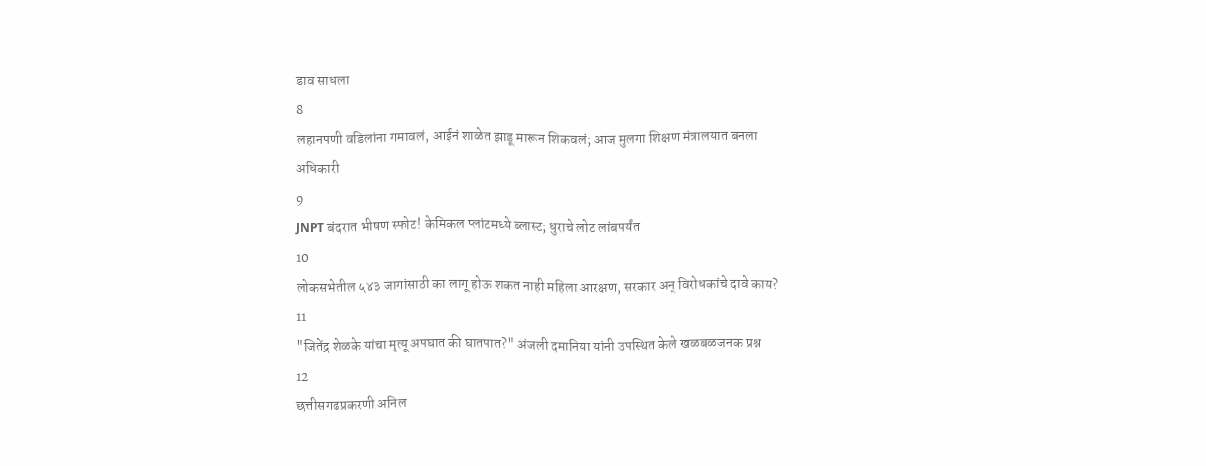डाव साधला
8
लहानपणी वडिलांना गमावलं, आईनं शाळेत झाडू मारून शिकवलं; आज मुलगा शिक्षण मंत्रालयात बनला अधिकारी
9
JNPT बंदरात भीषण स्फोट! केमिकल प्लांटमध्ये ब्लास्ट; धुराचे लोट लांबपर्यंत
10
लोकसभेतील ५४३ जागांसाठी का लागू होऊ शकत नाही महिला आरक्षण, सरकार अन् विरोधकांचे दावे काय?
11
"जितेंद्र शेळके यांचा मृत्यू अपघात की घातपात?" अंजली दमानिया यांनी उपस्थित केले खळबळजनक प्रश्न
12
छत्तीसगढप्रकरणी अनिल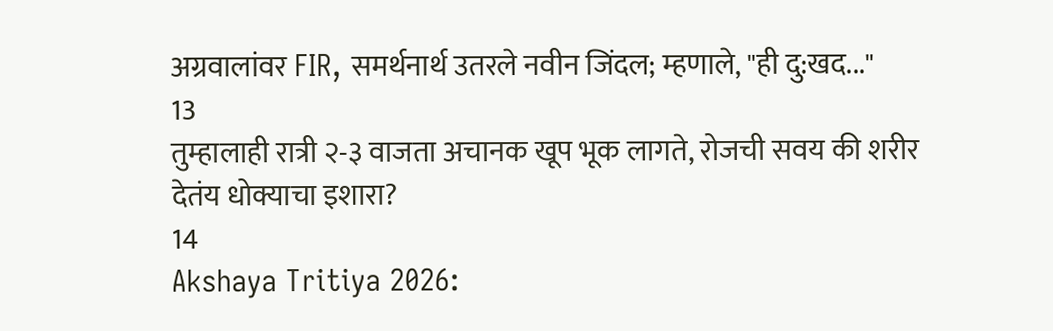अग्रवालांवर FIR, समर्थनार्थ उतरले नवीन जिंदल; म्हणाले, "ही दु:खद..."
13
तुम्हालाही रात्री २-३ वाजता अचानक खूप भूक लागते, रोजची सवय की शरीर देतंय धोक्याचा इशारा?
14
Akshaya Tritiya 2026: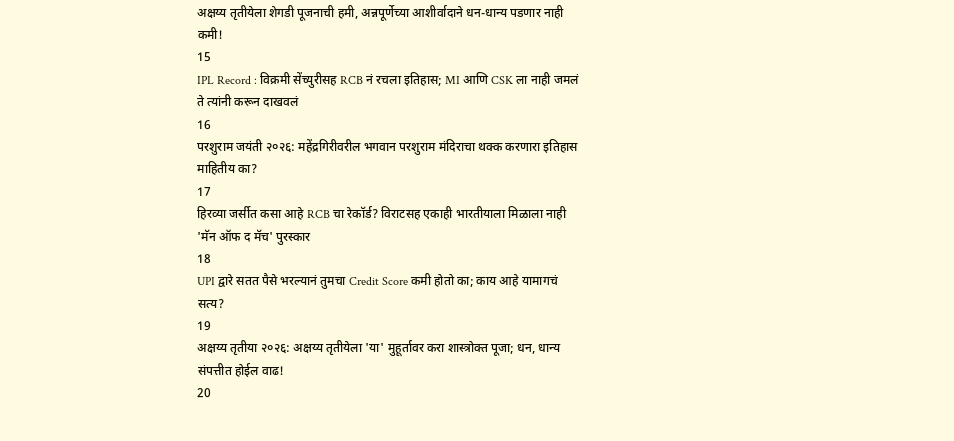अक्षय्य तृतीयेला शेगडी पूजनाची हमी, अन्नपूर्णेच्या आशीर्वादाने धन-धान्य पडणार नाही कमी!
15
IPL Record : विक्रमी सेंच्युरीसह RCB नं रचला इतिहास; MI आणि CSK ला नाही जमलं ते त्यांनी करून दाखवलं
16
परशुराम जयंती २०२६: महेंद्रगिरीवरील भगवान परशुराम मंदिराचा थक्क करणारा इतिहास माहितीय का?
17
हिरव्या जर्सीत कसा आहे RCB चा रेकॉर्ड? विराटसह एकाही भारतीयाला मिळाला नाही 'मॅन ऑफ द मॅच' पुरस्कार
18
UPI द्वारे सतत पैसे भरल्यानं तुमचा Credit Score कमी होतो का; काय आहे यामागचं सत्य?
19
अक्षय्य तृतीया २०२६: अक्षय्य तृतीयेला 'या' मुहूर्तावर करा शास्त्रोक्त पूजा; धन, धान्य संपत्तीत होईल वाढ!
20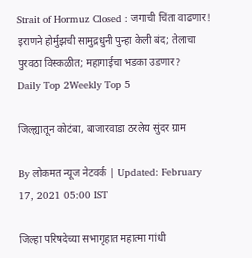Strait of Hormuz Closed : जगाची चिंता वाढणार! इराणने होर्मुझची सामुद्रधुनी पुन्हा केली बंद; तेलाचा पुरवठा विस्कळीत; महागाईचा भडका उडणार?
Daily Top 2Weekly Top 5

जिल्ह्यातून कोटंबा, बाजारवाडा ठरलेय सुंदर ग्राम

By लोकमत न्यूज नेटवर्क | Updated: February 17, 2021 05:00 IST

जिल्हा परिषदेच्या सभागृहात महात्मा गांधी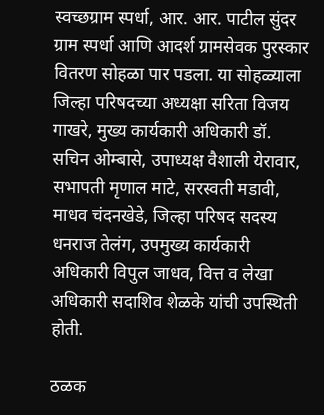स्वच्छग्राम स्पर्धा, आर. आर. पाटील सुंदर ग्राम स्पर्धा आणि आदर्श ग्रामसेवक पुरस्कार वितरण सोहळा पार पडला. या सोहळ्याला जिल्हा परिषदच्या अध्यक्षा सरिता विजय गाखरे, मुख्य कार्यकारी अधिकारी डॉ. सचिन ओम्बासे, उपाध्यक्ष वैशाली येरावार, सभापती मृणाल माटे, सरस्वती मडावी, माधव चंदनखेडे, जिल्हा परिषद सदस्य धनराज तेलंग, उपमुख्य कार्यकारी अधिकारी विपुल जाधव, वित्त व लेखा अधिकारी सदाशिव शेळके यांची उपस्थिती होती.

ठळक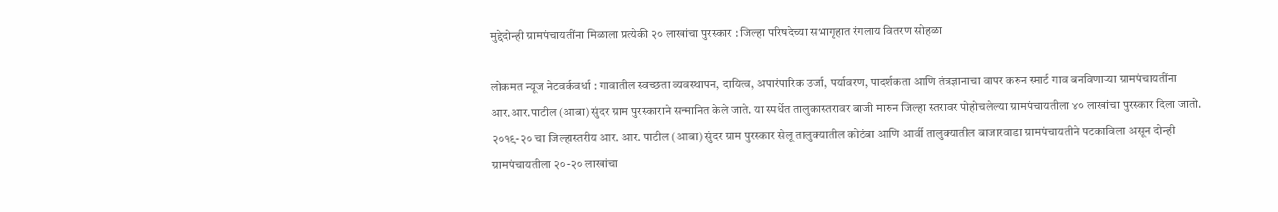मुद्देदोन्ही ग्रामपंचायतींना मिळाला प्रत्येकी २० लाखांचा पुरस्कार : जिल्हा परिषदेच्या सभागृहात रंगलाय वितरण सोहळा

लोकमत न्यूज नेटवर्कवर्धा : गावातील स्वच्छता व्यवस्थापन, दायित्व, अपारंपारिक उर्जा, पर्यावरण, पादर्शकता आणि तंत्रज्ञानाचा वापर करुन स्मार्ट गाव बनविणाऱ्या ग्रामपंचायतींना आर.आर.पाटील (आबा) सुंदर ग्राम पुरस्काराने सन्मानित केले जाते. या स्पर्धेत तालुकास्तरावर बाजी मारुन जिल्हा स्तरावर पोहोचलेल्या ग्रामपंचायतीला ४० लाखांचा पुरस्कार दिला जातो. २०१९-२० चा जिल्हास्तरीय आर. आर. पाटील (आबा) सुंदर ग्राम पुरस्कार सेलू तालुक्यातील कोटंबा आणि आर्वी तालुक्यातील बाजारवाडा ग्रामपंचायतीने पटकाविला असून दोन्ही ग्रामपंचायतीला २०-२० लाखांचा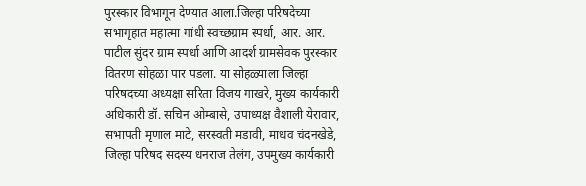पुरस्कार विभागून देण्यात आला.जिल्हा परिषदेच्या सभागृहात महात्मा गांधी स्वच्छग्राम स्पर्धा, आर. आर. पाटील सुंदर ग्राम स्पर्धा आणि आदर्श ग्रामसेवक पुरस्कार वितरण सोहळा पार पडला. या सोहळ्याला जिल्हा परिषदच्या अध्यक्षा सरिता विजय गाखरे, मुख्य कार्यकारी अधिकारी डॉ. सचिन ओम्बासे, उपाध्यक्ष वैशाली येरावार, सभापती मृणाल माटे, सरस्वती मडावी, माधव चंदनखेडे, जिल्हा परिषद सदस्य धनराज तेलंग, उपमुख्य कार्यकारी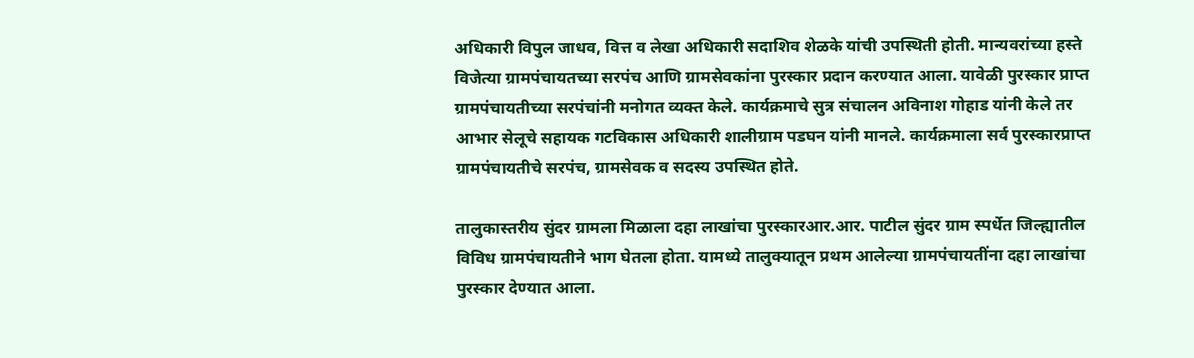अधिकारी विपुल जाधव, वित्त व लेखा अधिकारी सदाशिव शेळके यांची उपस्थिती होती. मान्यवरांच्या हस्ते विजेत्या ग्रामपंचायतच्या सरपंच आणि ग्रामसेवकांना पुरस्कार प्रदान करण्यात आला. यावेळी पुरस्कार प्राप्त ग्रामपंचायतीच्या सरपंचांनी मनोगत व्यक्त केले. कार्यक्रमाचे सुत्र संचालन अविनाश गोहाड यांनी केले तर आभार सेलूचे सहायक गटविकास अधिकारी शालीग्राम पडघन यांनी मानले. कार्यक्रमाला सर्व पुरस्कारप्राप्त ग्रामपंचायतीचे सरपंच, ग्रामसेवक व सदस्य उपस्थित होते.

तालुकास्तरीय सुंदर ग्रामला मिळाला दहा लाखांचा पुरस्कारआर.आर. पाटील सुंदर ग्राम स्पर्धेत जिल्ह्यातील विविध ग्रामपंचायतीने भाग घेतला होता. यामध्ये तालुक्यातून प्रथम आलेल्या ग्रामपंचायतींना दहा लाखांचा पुरस्कार देण्यात आला.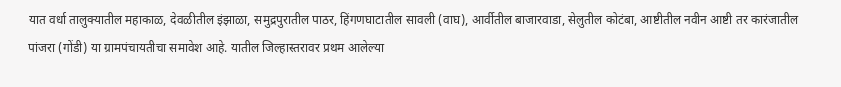यात वर्धा तालुक्यातील महाकाळ, देवळीतील इंझाळा, समुद्रपुरातील पाठर, हिंगणघाटातील सावली (वाघ), आर्वीतील बाजारवाडा, सेलुतील कोटंबा, आष्टीतील नवीन आष्टी तर कारंजातील पांजरा (गोंडी) या ग्रामपंचायतीचा समावेश आहे. यातील जिल्हास्तरावर प्रथम आलेल्या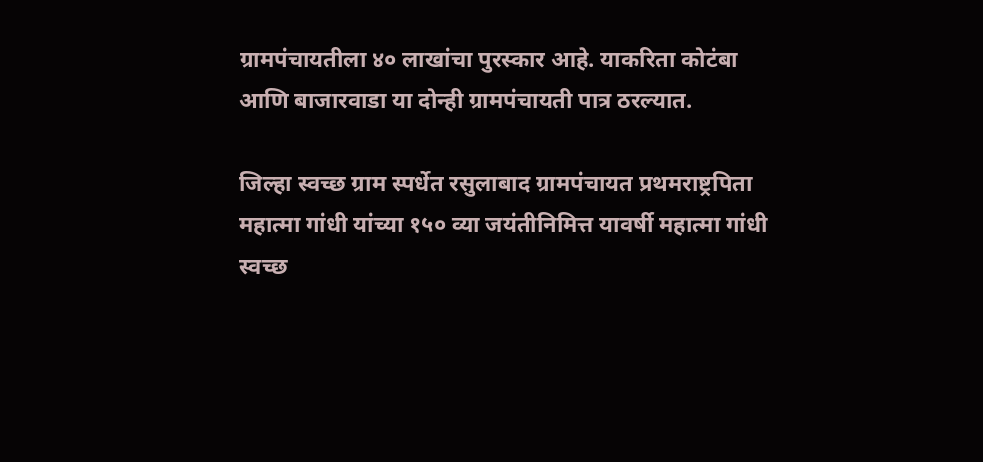ग्रामपंचायतीला ४० लाखांचा पुरस्कार आहे. याकरिता कोटंबा आणि बाजारवाडा या दोन्ही ग्रामपंचायती पात्र ठरल्यात.

जिल्हा स्वच्छ ग्राम स्पर्धेत रसुलाबाद ग्रामपंचायत प्रथमराष्ट्रपिता महात्मा गांधी यांच्या १५० व्या जयंतीनिमित्त यावर्षी महात्मा गांधी स्वच्छ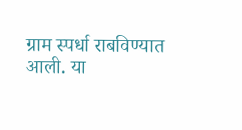ग्राम स्पर्धा राबविण्यात आली. या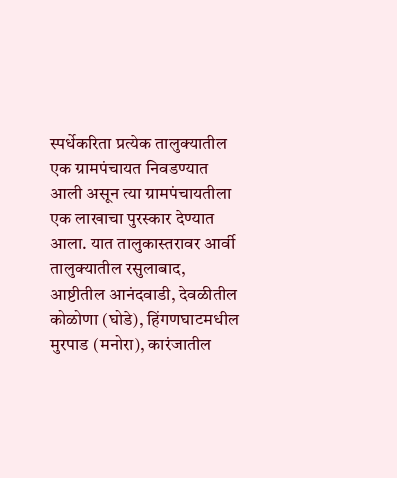स्पर्धेकरिता प्रत्येक तालुक्यातील एक ग्रामपंचायत निवडण्यात आली असून त्या ग्रामपंचायतीला एक लाखाचा पुरस्कार देण्यात आला. यात तालुकास्तरावर आर्वी तालुक्यातील रसुलाबाद, आष्टीतील आनंदवाडी, देवळीतील कोळोणा (घोडे), हिंगणघाटमधील मुरपाड (मनोरा), कारंजातील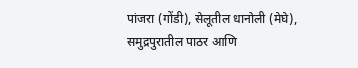पांजरा (गोंडी), सेलूतील धानोली (मेघे), समुद्रपुरातील पाठर आणि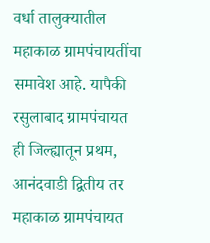वर्धा तालुक्यातील महाकाळ ग्रामपंचायतींचा समावेश आहे. यापैकी रसुलाबाद ग्रामपंचायत ही जिल्ह्यातून प्रथम, आनंदवाडी द्वितीय तर महाकाळ ग्रामपंचायत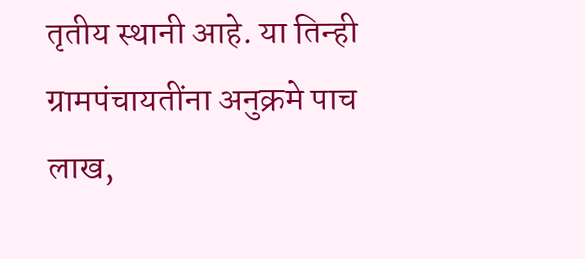तृतीय स्थानी आहे. या तिन्ही ग्रामपंचायतींना अनुक्रमे पाच लाख,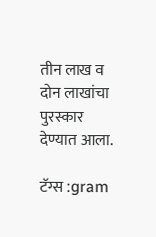तीन लाख व दोन लाखांचा पुरस्कार देण्यात आला.

टॅग्स :gram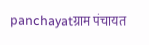panchayatग्राम पंचायत